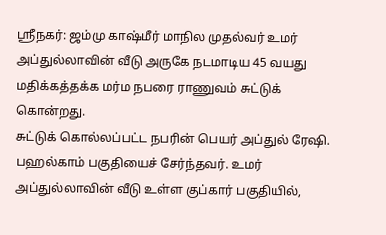ஸ்ரீநகர்: ஜம்மு காஷ்மீர் மாநில முதல்வர் உமர் அப்துல்லாவின் வீடு அருகே நடமாடிய 45 வயது மதிக்கத்தக்க மர்ம நபரை ராணுவம் சுட்டுக் கொன்றது.
சுட்டுக் கொல்லப்பட்ட நபரின் பெயர் அப்துல் ரேஷி. பஹல்காம் பகுதியைச் சேர்ந்தவர். உமர் அப்துல்லாவின் வீடு உள்ள குப்கார் பகுதியில்,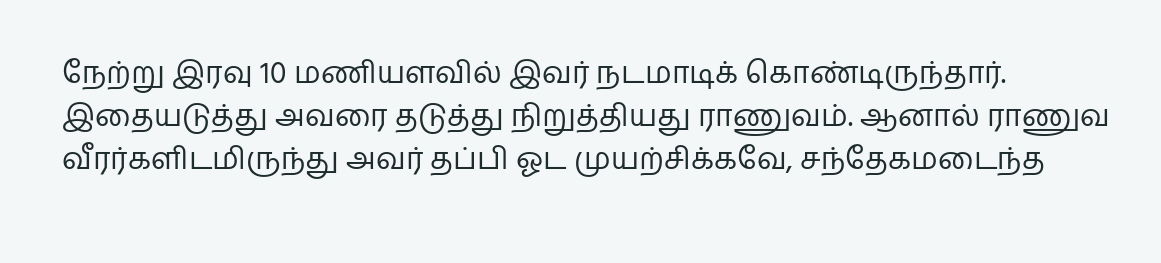நேற்று இரவு 10 மணியளவில் இவர் நடமாடிக் கொண்டிருந்தார்.
இதையடுத்து அவரை தடுத்து நிறுத்தியது ராணுவம். ஆனால் ராணுவ வீரர்களிடமிருந்து அவர் தப்பி ஓட முயற்சிக்கவே, சந்தேகமடைந்த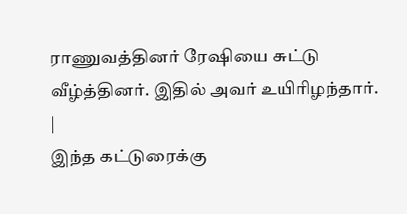ராணுவத்தினர் ரேஷியை சுட்டு வீழ்த்தினர். இதில் அவர் உயிரிழந்தார்.
|
இந்த கட்டுரைக்கு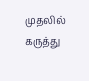முதலில் கருத்து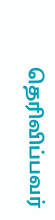தெரிவிப்பவர்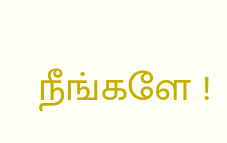நீங்களே !